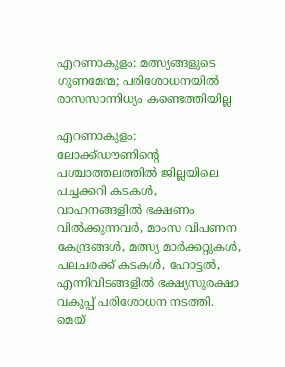എറണാകുളം: മത്സ്യങ്ങളുടെ ഗുണമേന്മ; പരിശോധനയില്‍ രാസസാന്നിധ്യം കണ്ടെത്തിയില്ല

എറണാകുളം: ലോക്ക്ഡൗണിന്റെ പശ്ചാത്തലത്തില്‍ ജില്ലയിലെ പച്ചക്കറി കടകള്‍, വാഹനങ്ങളില്‍ ഭക്ഷണം വില്‍ക്കുന്നവര്‍, മാംസ വിപണന കേന്ദ്രങ്ങള്‍, മത്സ്യ മാര്‍ക്കറ്റുകള്‍, പലചരക്ക് കടകള്‍, ഹോട്ടല്‍,  എന്നിവിടങ്ങളില്‍ ഭക്ഷ്യസുരക്ഷാ വകുപ്പ് പരിശോധന നടത്തി. മെയ്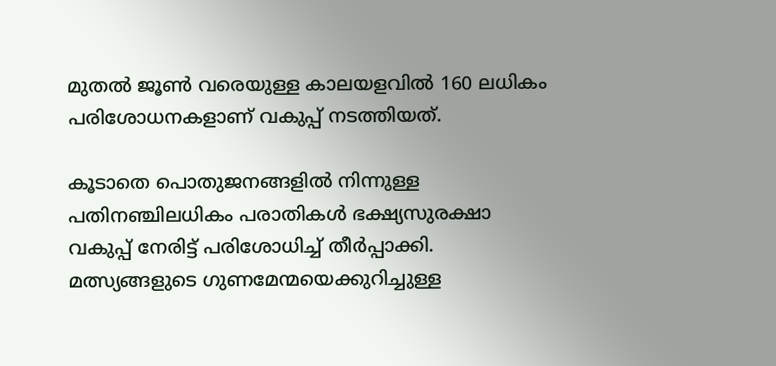മുതല്‍ ജൂണ്‍ വരെയുള്ള കാലയളവില്‍ 160 ലധികം പരിശോധനകളാണ് വകുപ്പ് നടത്തിയത്.

കൂടാതെ പൊതുജനങ്ങളില്‍ നിന്നുള്ള പതിനഞ്ചിലധികം പരാതികള്‍ ഭക്ഷ്യസുരക്ഷാ വകുപ്പ് നേരിട്ട് പരിശോധിച്ച് തീര്‍പ്പാക്കി. മത്സ്യങ്ങളുടെ ഗുണമേന്മയെക്കുറിച്ചുള്ള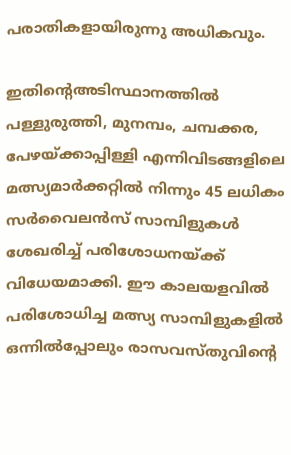പരാതികളായിരുന്നു അധികവും.

ഇതിന്റെഅടിസ്ഥാനത്തില്‍ പള്ളുരുത്തി, മുനമ്പം, ചമ്പക്കര, പേഴയ്ക്കാപ്പിള്ളി എന്നിവിടങ്ങളിലെ മത്സ്യമാര്‍ക്കറ്റില്‍ നിന്നും 45 ലധികം സര്‍വൈലന്‍സ് സാമ്പിളുകള്‍ ശേഖരിച്ച് പരിശോധനയ്ക്ക് വിധേയമാക്കി. ഈ കാലയളവില്‍ പരിശോധിച്ച മത്സ്യ സാമ്പിളുകളില്‍ ഒന്നില്‍പ്പോലും രാസവസ്തുവിന്റെ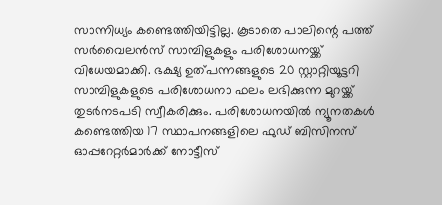സാന്നിധ്യം കണ്ടെത്തിയിട്ടില്ല. കൂടാതെ പാലിന്റെ പത്ത് സര്‍വൈലന്‍സ് സാമ്പിളുകളും പരിശോധനയ്ക്ക് വിധേയമാക്കി. ഭക്ഷ്യ ഉത്പന്നങ്ങളുടെ 20 സ്റ്റാറ്റിയൂട്ടറി സാമ്പിളുകളുടെ പരിശോധനാ ഫലം ലഭിക്കുന്ന മുറയ്ക്ക് തുടര്‍നടപടി സ്വീകരിക്കും. പരിശോധനയില്‍ ന്യൂനതകള്‍ കണ്ടെത്തിയ 17 സ്ഥാപനങ്ങളിലെ ഫുഡ് ബിസിനസ് ഓപ്പറേറ്റര്‍മാര്‍ക്ക് നോട്ടീസ്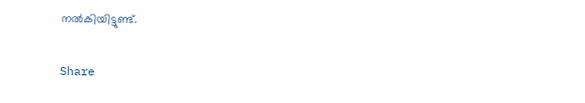നല്‍കിയിട്ടുണ്ട്.

Share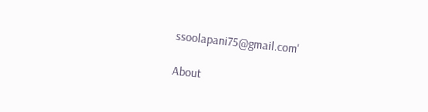ssoolapani75@gmail.com'

About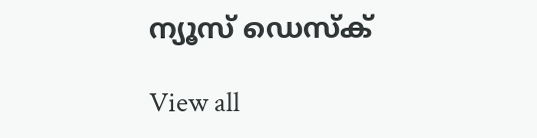ന്യൂസ് ഡെസ്ക്

View all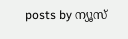posts by ന്യൂസ്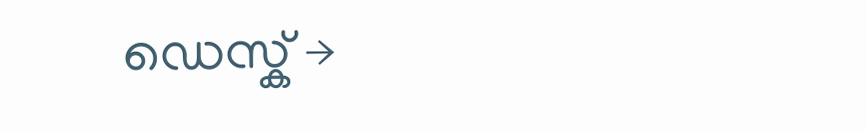ഡെസ്ക് →